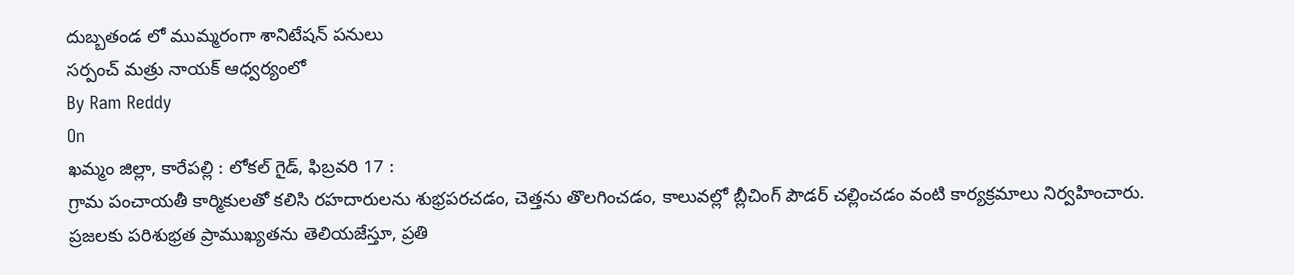దుబ్బతండ లో ముమ్మరంగా శానిటేషన్ పనులు
సర్పంచ్ మత్రు నాయక్ ఆధ్వర్యంలో
By Ram Reddy
On
ఖమ్మం జిల్లా, కారేపల్లి : లోకల్ గైడ్, ఫిబ్రవరి 17 :
గ్రామ పంచాయతీ కార్మికులతో కలిసి రహదారులను శుభ్రపరచడం, చెత్తను తొలగించడం, కాలువల్లో బ్లీచింగ్ పౌడర్ చల్లించడం వంటి కార్యక్రమాలు నిర్వహించారు.
ప్రజలకు పరిశుభ్రత ప్రాముఖ్యతను తెలియజేస్తూ, ప్రతి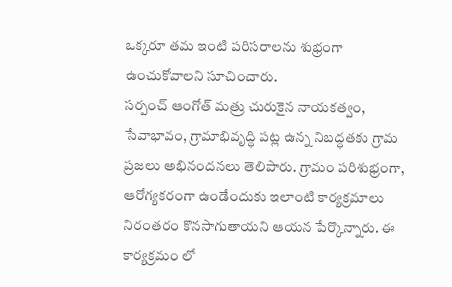ఒక్కరూ తమ ఇంటి పరిసరాలను శుభ్రంగా ఉంచుకోవాలని సూచించారు.
సర్పంచ్ ఆంగోత్ మత్రు చురుకైన నాయకత్వం, సేవాభావం, గ్రామాభివృద్ధి పట్ల ఉన్న నిబద్ధతకు గ్రామ ప్రజలు అభినందనలు తెలిపారు. గ్రామం పరిశుభ్రంగా, ఆరోగ్యకరంగా ఉండేందుకు ఇలాంటి కార్యక్రమాలు నిరంతరం కొనసాగుతాయని ఆయన పేర్కొన్నారు. ఈ కార్యక్రమం లో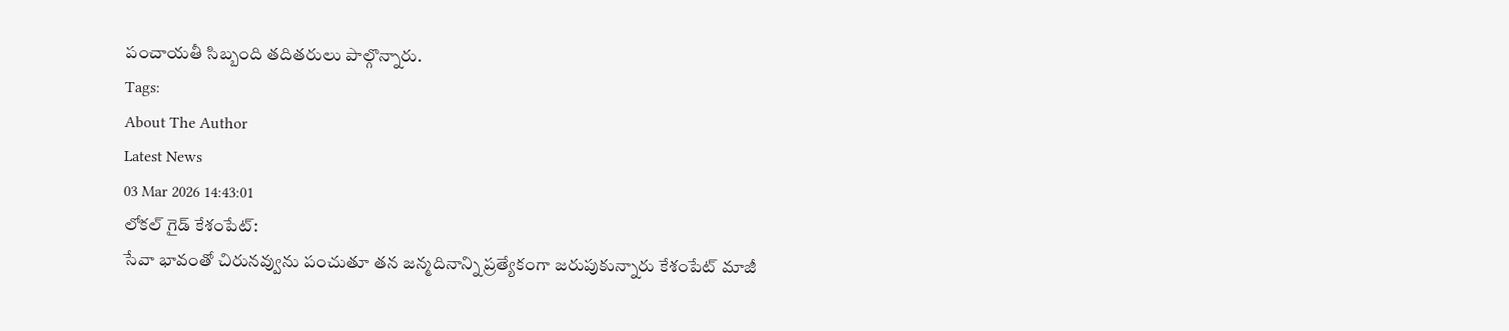పంచాయతీ సిబ్బంది తదితరులు పాల్గొన్నారు.
Tags:
About The Author
Latest News
03 Mar 2026 14:43:01
లోకల్ గైడ్ కేశంపేట్:
సేవా భావంతో చిరునవ్వును పంచుతూ తన జన్మదినాన్ని ప్రత్యేకంగా జరుపుకున్నారు కేశంపేట్ మాజీ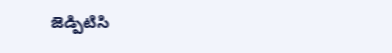జెడ్పిటిసి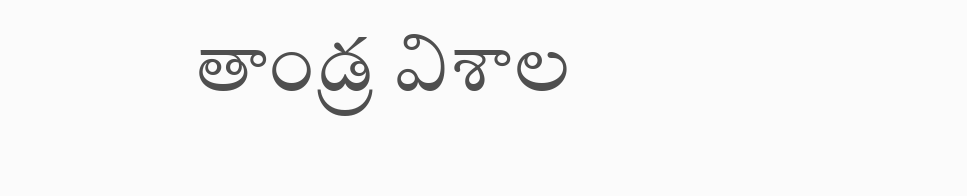తాండ్ర విశాల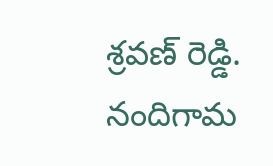శ్రవణ్ రెడ్డి. నందిగామ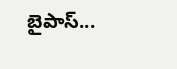బైపాస్...